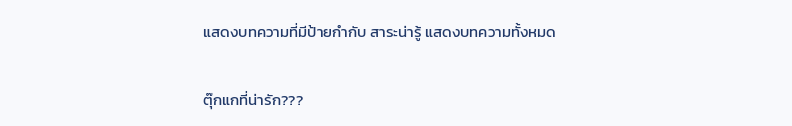แสดงบทความที่มีป้ายกำกับ สาระน่ารู้ แสดงบทความทั้งหมด

ตุ๊กแกที่น่ารัก???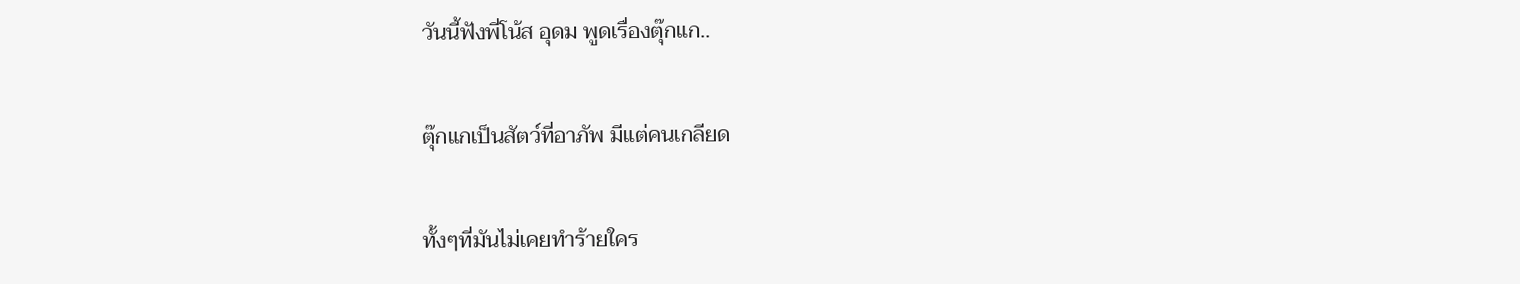วันนี้ฟังพี่โน้ส อุดม พูดเรื่องตุ๊กแก..

ตุ๊กแกเป็นสัตว์ที่อาภัพ มีแต่คนเกลียด

ทั้งๆที่มันไม่เคยทำร้ายใคร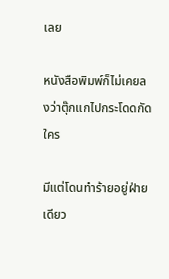เลย

หนังสือพิมพ์ก็ไม่เคยลงว่าตุ๊กแกไปกระโดดกัดใคร

มีแต่โดนทำร้ายอยู่ฝ่ายเดียว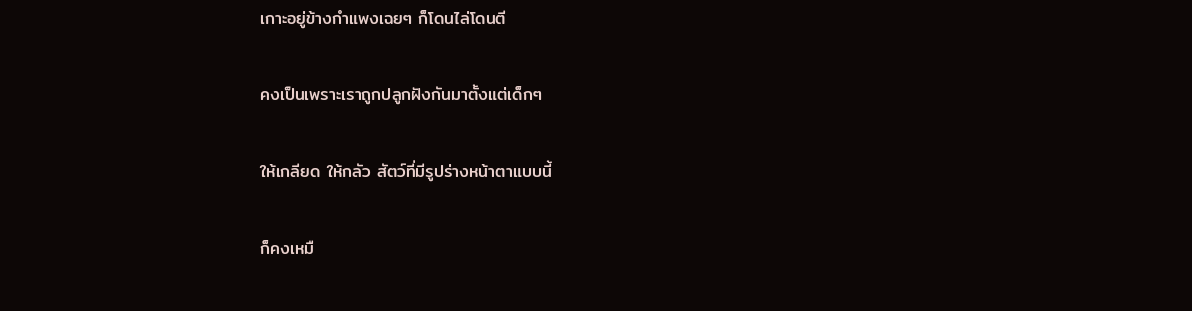เกาะอยู่ข้างกำแพงเฉยๆ ก็โดนไล่โดนตี

คงเป็นเพราะเราถูกปลูกฝังกันมาตั้งแต่เด็กๆ

ให้เกลียด ให้กลัว สัตว์ที่มีรูปร่างหน้าตาแบบนี้

ก็คงเหมื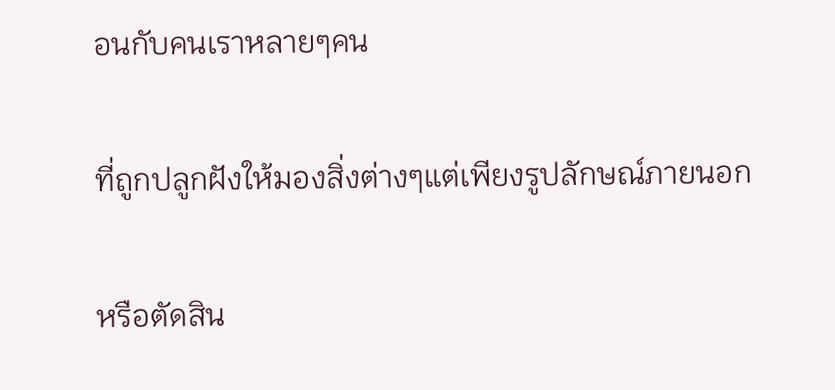อนกับคนเราหลายๆคน

ที่ถูกปลูกฝังให้มองสิ่งต่างๆแต่เพียงรูปลักษณ์ภายนอก

หรือตัดสิน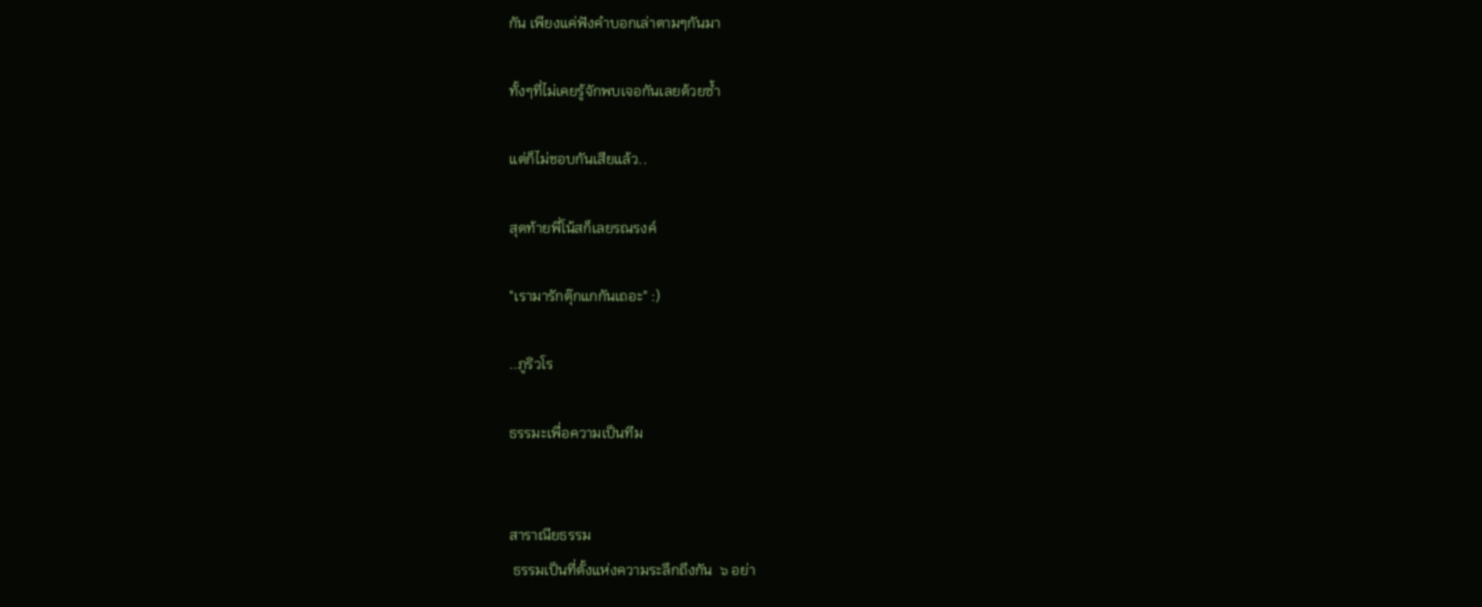กัน เพียงแค่ฟังคำบอกเล่าตามๆกันมา

ทั้งๆที่ไม่เคยรู้จักพบเจอกันเลยด้วยซ้ำ

แต่ก็ไม่ชอบกันเสียแล้ว..

สุดท้ายพี่โน้สก็เลยรณรงค์

"เรามารักตุ๊กแกกันเถอะ" :)

..ภูริวโร

ธรรมะเพื่อความเป็นทีม


สาราณียธรรม
 ธรรมเป็นที่ตั้งแห่งความระลึกถึงกัน  ๖ อย่า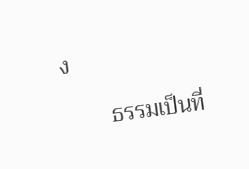ง

        ธรรมเป็นที่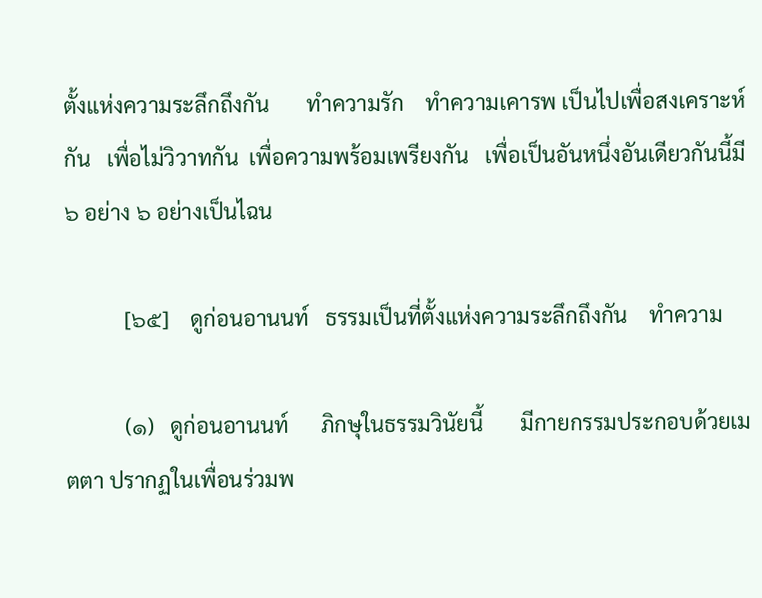ตั้งแห่งความระลึกถึงกัน       ทำความรัก    ทำความเคารพ เป็นไปเพื่อสงเคราะห์กัน   เพื่อไม่วิวาทกัน  เพื่อความพร้อมเพรียงกัน   เพื่อเป็นอันหนึ่งอันเดียวกันนี้มี ๖ อย่าง ๖ อย่างเป็นไฉน

           [๖๕]    ดูก่อนอานนท์   ธรรมเป็นที่ตั้งแห่งความระลึกถึงกัน    ทำความ

           (๑)   ดูก่อนอานนท์      ภิกษุในธรรมวินัยนี้       มีกายกรรมประกอบด้วยเมตตา ปรากฏในเพื่อนร่วมพ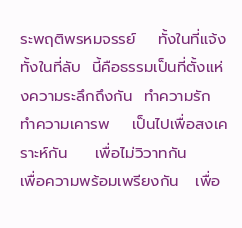ระพฤติพรหมจรรย์    ทั้งในที่แจ้ง    ทั้งในที่ลับ  นี้คือธรรมเป็นที่ตั้งแห่งความระลึกถึงกัน  ทำความรัก    ทำความเคารพ    เป็นไปเพื่อสงเคราะห์กัน     เพื่อไม่วิวาทกัน     เพื่อความพร้อมเพรียงกัน   เพื่อ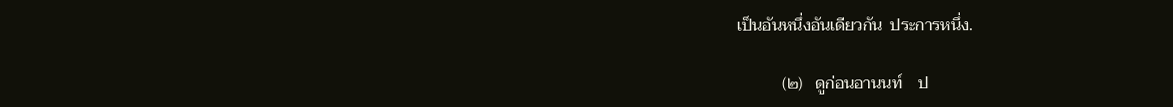เป็นอันหนึ่งอันเดียวกัน  ประการหนึ่ง.

           (๒)   ดูก่อนอานนท์    ป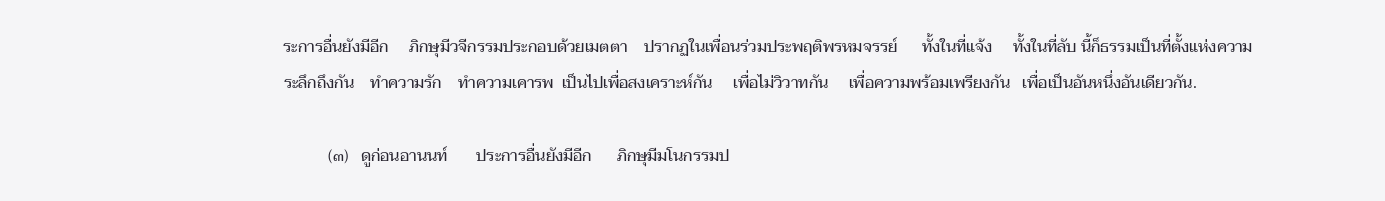ระการอื่นยังมีอีก     ภิกษุมีวจีกรรมประกอบด้วยเมตตา    ปรากฏในเพื่อนร่วมประพฤติพรหมจรรย์      ทั้งในที่แจ้ง     ทั้งในที่ลับ นี้ก็ธรรมเป็นที่ตั้งแห่งความระลึกถึงกัน    ทำความรัก    ทำความเคารพ  เป็นไปเพื่อสงเคราะห์กัน     เพื่อไม่วิวาทกัน     เพื่อความพร้อมเพรียงกัน   เพื่อเป็นอันหนึ่งอันเดียวกัน.

           (๓)   ดูก่อนอานนท์       ประการอื่นยังมีอีก      ภิกษุมีมโนกรรมป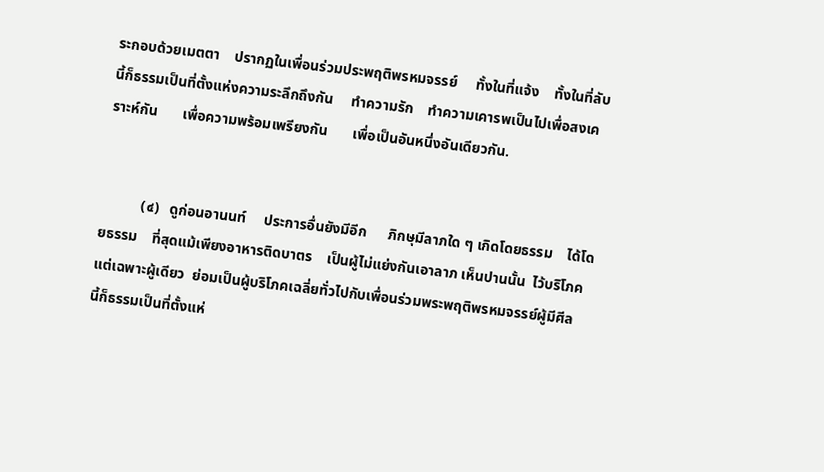ระกอบด้วยเมตตา    ปรากฏในเพื่อนร่วมประพฤติพรหมจรรย์     ทั้งในที่แจ้ง    ทั้งในที่ลับ       นี้ก็ธรรมเป็นที่ตั้งแห่งความระลึกถึงกัน     ทำความรัก    ทำความเคารพเป็นไปเพื่อสงเคราะห์กัน       เพื่อความพร้อมเพรียงกัน       เพื่อเป็นอันหนึ่งอันเดียวกัน.


           (๔)   ดูก่อนอานนท์     ประการอื่นยังมีอีก      ภิกษุมีลาภใด ๆ เกิดโดยธรรม    ได้โดยธรรม    ที่สุดแม้เพียงอาหารติดบาตร    เป็นผู้ไม่แย่งกันเอาลาภ เห็นปานนั้น  ไว้บริโภคแต่เฉพาะผู้เดียว  ย่อมเป็นผู้บริโภคเฉลี่ยทั่วไปกับเพื่อนร่วมพระพฤติพรหมจรรย์ผู้มีศีล      นี้ก็ธรรมเป็นที่ตั้งแห่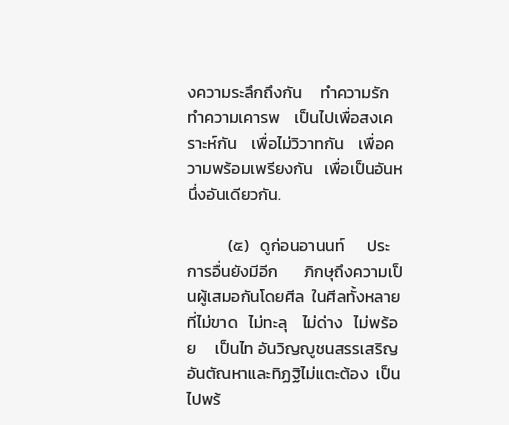งความระลึกถึงกัน     ทำความรัก   ทำความเคารพ    เป็นไปเพื่อสงเคราะห์กัน    เพื่อไม่วิวาทกัน    เพื่อความพร้อมเพรียงกัน   เพื่อเป็นอันหนึ่งอันเดียวกัน.

           (๕)   ดูก่อนอานนท์      ประการอื่นยังมีอีก       ภิกษุถึงความเป็นผู้เสมอกันโดยศีล  ในศีลทั้งหลาย   ที่ไม่ขาด   ไม่ทะลุ    ไม่ด่าง   ไม่พร้อย     เป็นไท อันวิญญูชนสรรเสริญ    อันตัณหาและทิฏฐิไม่แตะต้อง  เป็นไปพร้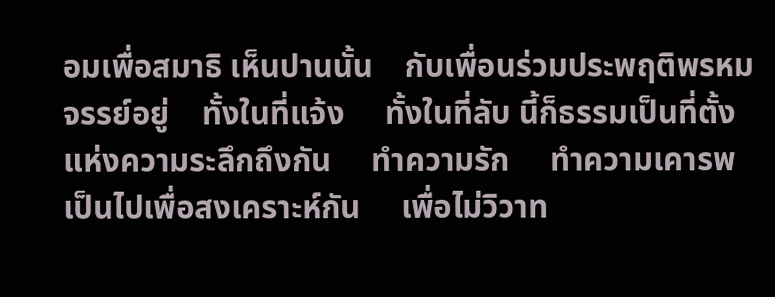อมเพื่อสมาธิ เห็นปานนั้น    กับเพื่อนร่วมประพฤติพรหมจรรย์อยู่    ทั้งในที่แจ้ง     ทั้งในที่ลับ นี้ก็ธรรมเป็นที่ตั้งแห่งความระลึกถึงกัน     ทำความรัก     ทำความเคารพ    เป็นไปเพื่อสงเคราะห์กัน     เพื่อไม่วิวาท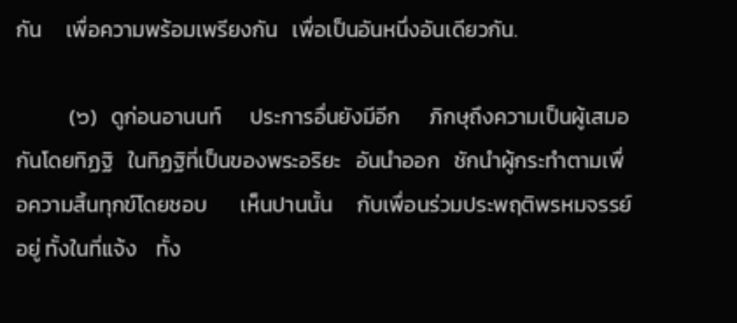กัน     เพื่อความพร้อมเพรียงกัน   เพื่อเป็นอันหนึ่งอันเดียวกัน.

           (๖)   ดูก่อนอานนท์      ประการอื่นยังมีอีก      ภิกษุถึงความเป็นผู้เสมอกันโดยทิฏฐิ   ในทิฏฐิที่เป็นของพระอริยะ   อันนำออก   ชักนำผู้กระทำตามเพื่อความสิ้นทุกข์โดยชอบ       เห็นปานนั้น     กับเพื่อนร่วมประพฤติพรหมจรรย์อยู่ ทั้งในที่แจ้ง    ทั้ง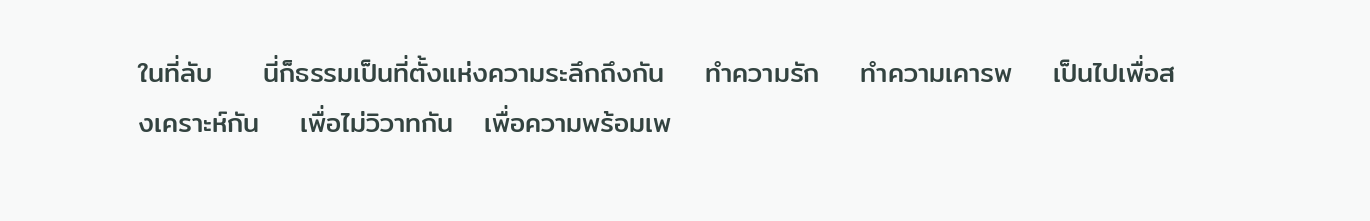ในที่ลับ     นี่ก็ธรรมเป็นที่ตั้งแห่งความระลึกถึงกัน    ทำความรัก    ทำความเคารพ    เป็นไปเพื่อสงเคราะห์กัน    เพื่อไม่วิวาทกัน   เพื่อความพร้อมเพ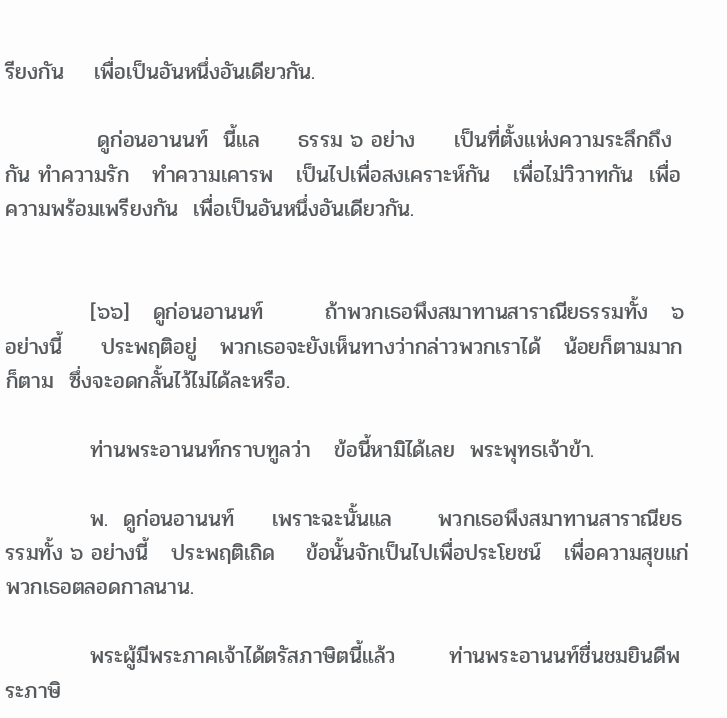รียงกัน    เพื่อเป็นอันหนึ่งอันเดียวกัน.

            ดูก่อนอานนท์  นี้แล     ธรรม ๖ อย่าง     เป็นที่ตั้งแห่งความระลึกถึงกัน ทำความรัก   ทำความเคารพ   เป็นไปเพื่อสงเคราะห์กัน   เพื่อไม่วิวาทกัน  เพื่อความพร้อมเพรียงกัน  เพื่อเป็นอันหนึ่งอันเดียวกัน.


           [๖๖]   ดูก่อนอานนท์        ถ้าพวกเธอพึงสมาทานสาราณียธรรมทั้ง   ๖ อย่างนี้     ประพฤติอยู่   พวกเธอจะยังเห็นทางว่ากล่าวพวกเราได้   น้อยก็ตามมากก็ตาม  ซึ่งจะอดกลั้นไว้ไม่ได้ละหรือ.

           ท่านพระอานนท์กราบทูลว่า   ข้อนี้หามิได้เลย  พระพุทธเจ้าข้า.

           พ.  ดูก่อนอานนท์     เพราะฉะนั้นแล      พวกเธอพึงสมาทานสาราณียธรรมทั้ง ๖ อย่างนี้   ประพฤติเถิด    ข้อนั้นจักเป็นไปเพื่อประโยชน์   เพื่อความสุขแก่พวกเธอตลอดกาลนาน.

           พระผู้มีพระภาคเจ้าได้ตรัสภาษิตนี้แล้ว       ท่านพระอานนท์ชื่นชมยินดีพระภาษิ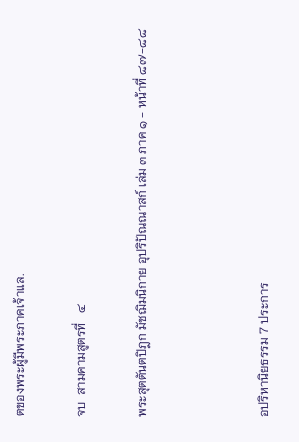ตของพระผู้มีพระภาคเจ้าแล.

จบ  สามคามสูตรที่   ๔

พระสุตตันตปิฎก มัชฌิมนิกาย อุปริปัณณาสก์ เล่ม ๓ ภาค ๑ - หน้าที่ ๘๗-๘๘



อปริหานิยธรรม 7 ประการ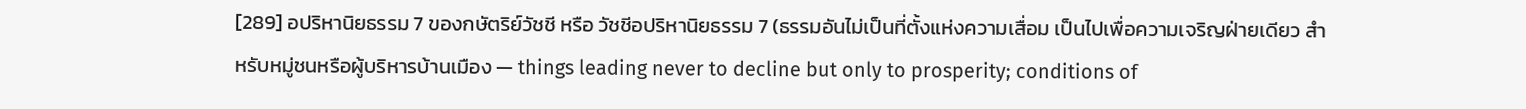[289] อปริหานิยธรรม 7 ของกษัตริย์วัชชี หรือ วัชชีอปริหานิยธรรม 7 (ธรรมอันไม่เป็นที่ตั้งแห่งความเสื่อม เป็นไปเพื่อความเจริญฝ่ายเดียว สำหรับหมู่ชนหรือผู้บริหารบ้านเมือง — things leading never to decline but only to prosperity; conditions of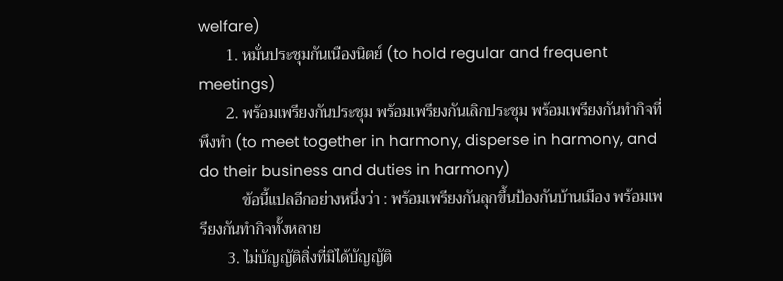welfare)
       1. หมั่นประชุมกันเนืองนิตย์ (to hold regular and frequent meetings)
       2. พร้อมเพรียงกันประชุม พร้อมเพรียงกันเลิกประชุม พร้อมเพรียงกันทำกิจที่พึงทำ (to meet together in harmony, disperse in harmony, and do their business and duties in harmony)
           ข้อนี้แปลอีกอย่างหนึ่งว่า : พร้อมเพรียงกันลุกขึ้นป้องกันบ้านเมือง พร้อมเพรียงกันทำกิจทั้งหลาย
       3. ไม่บัญญัติสิ่งที่มิได้บัญญัติ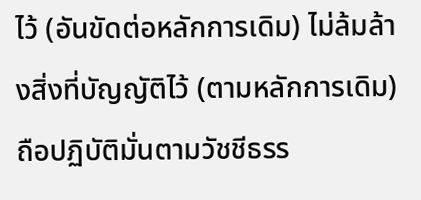ไว้ (อันขัดต่อหลักการเดิม) ไม่ล้มล้างสิ่งที่บัญญัติไว้ (ตามหลักการเดิม) ถือปฏิบัติมั่นตามวัชชีธรร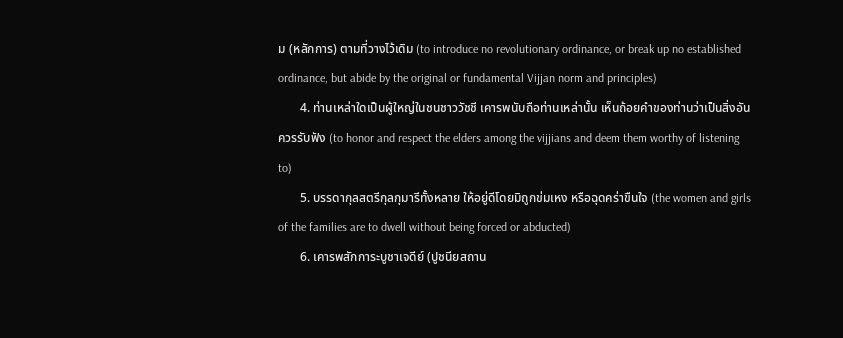ม (หลักการ) ตามที่วางไว้เดิม (to introduce no revolutionary ordinance, or break up no established ordinance, but abide by the original or fundamental Vijjan norm and principles)
       4. ท่านเหล่าใดเป็นผู้ใหญ่ในชนชาววัชชี เคารพนับถือท่านเหล่านั้น เห็นถ้อยคำของท่านว่าเป็นสิ่งอันควรรับฟัง (to honor and respect the elders among the vijjians and deem them worthy of listening to)
       5. บรรดากุลสตรีกุลกุมารีทั้งหลาย ให้อยู่ดีโดยมิถูกข่มเหง หรือฉุดคร่าขืนใจ (the women and girls of the families are to dwell without being forced or abducted)
       6. เคารพสักการะบูชาเจดีย์ (ปูชนียสถาน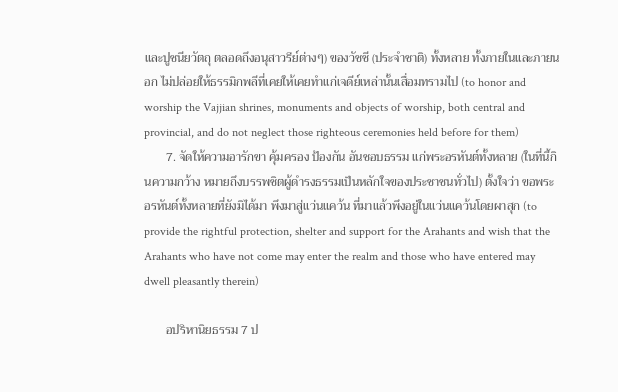และปูชนียวัตถุ ตลอดถึงอนุสาวรีย์ต่างๆ) ของวัชชี (ประจำชาติ) ทั้งหลาย ทั้งภายในและภายนอก ไม่ปล่อยให้ธรรมิกพลีที่เคยให้เคยทำแก่เจดีย์เหล่านั้นเสื่อมทรามไป (to honor and worship the Vajjian shrines, monuments and objects of worship, both central and provincial, and do not neglect those righteous ceremonies held before for them)
       7. จัดให้ความอารักขา คุ้มครอง ป้องกัน อันชอบธรรม แก่พระอรหันต์ทั้งหลาย (ในที่นี้กินความกว้าง หมายถึงบรรพชิตผู้ดำรงธรรมเป็นหลักใจของประชาชนทั่วไป) ตั้งใจว่า ขอพระอรหันต์ทั้งหลายที่ยังมิได้มา พึงมาสู่แว่นแคว้น ที่มาแล้วพึงอยู่ในแว่นแคว้นโดยผาสุก (to provide the rightful protection, shelter and support for the Arahants and wish that the Arahants who have not come may enter the realm and those who have entered may dwell pleasantly therein)

       อปริหานิยธรรม 7 ป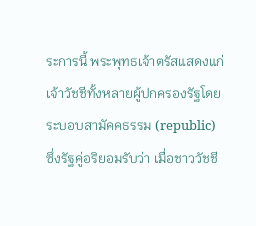ระการนี้ พระพุทธเจ้าตรัสแสดงแก่เจ้าวัชชีทั้งหลายผู้ปกครองรัฐโดยระบอบสามัคคธรรม (republic) ซึ่งรัฐคู่อริยอมรับว่า เมื่อชาววัชชี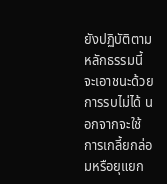ยังปฏิบัติตามหลักธรรมนี้ จะเอาชนะด้วยการรบไม่ได้ นอกจากจะใช้การเกลี้ยกล่อมหรือยุแยก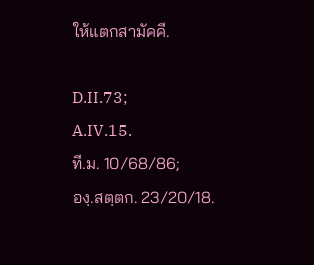ให้แตกสามัคคี.

D.II.73;
A.IV.15.
ที.ม. 10/68/86;
องฺ.สตฺตก. 23/20/18.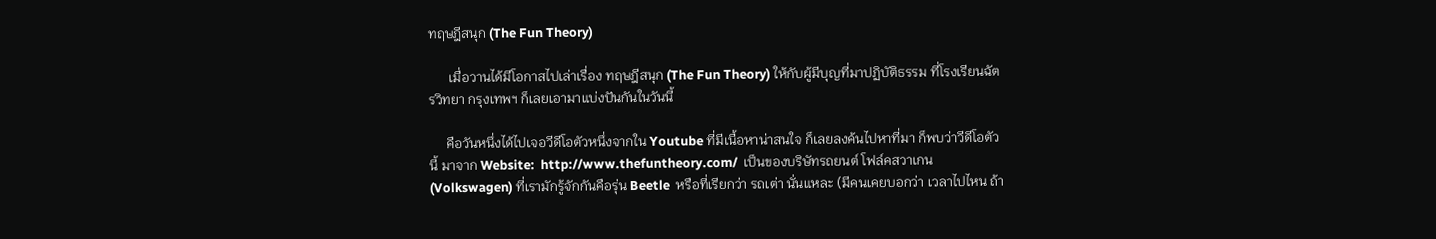ทฤษฎีสนุก (The Fun Theory)

      เมื่อวานได้มีโอกาสไปเล่าเรื่อง ทฤษฎีสนุก (The Fun Theory) ให้กับผู้มีบุญที่มาปฏิบัติธรรม ที่โรงเรียนฉัตรวิทยา กรุงเทพฯ ก็เลยเอามาแบ่งปันกันในวันนี้

     คือวันหนึ่งได้ไปเจอวีดีโอตัวหนึ่งจากใน Youtube ที่มีเนื้อหาน่าสนใจ ก็เลยลงค้นไปหาที่มา ก็พบว่าวีดีโอตัวนี้ มาจาก Website:  http://www.thefuntheory.com/  เป็นของบริษัทรถยนต์ โฟล์คสวาเกน (Volkswagen) ที่เรามักรู้จักกันคือรุ่น Beetle  หรือที่เรียกว่า รถเต่า นั่นแหละ (มีคนเคยบอกว่า เวลาไปไหน ถ้า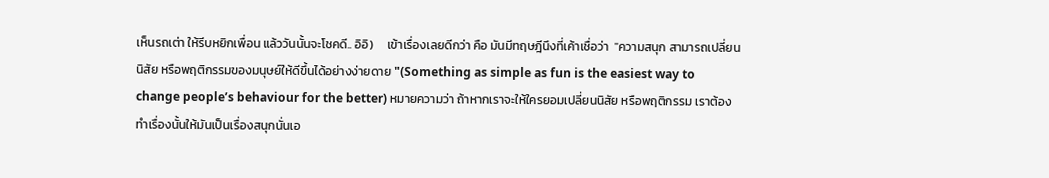เห็นรถเต่า ให้รีบหยิกเพื่อน แล้ววันนั้นจะโชคดี.. อิอิ)     เข้าเรื่องเลยดีกว่า คือ มันมีทฤษฎีนึงที่เค้าเชื่อว่า  "ความสนุก สามารถเปลี่ยนนิสัย หรือพฤติกรรมของมนุษย์ให้ดีขึ้นได้อย่างง่ายดาย "(Something as simple as fun is the easiest way to change people’s behaviour for the better) หมายความว่า ถ้าหากเราจะให้ใครยอมเปลี่ยนนิสัย หรือพฤติกรรม เราต้องทำเรื่องนั้นให้มันเป็นเรื่องสนุกนั่นเอ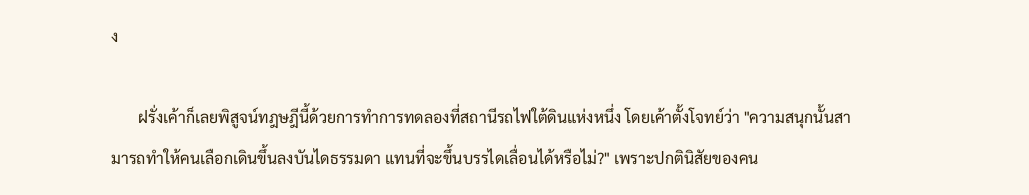ง

       ฝรั่งเค้าก็เลยพิสูจน์ทฎษฎีนี้ด้วยการทำการทดลองที่สถานีรถไฟใต้ดินแห่งหนึ่ง โดยเค้าตั้งโจทย์ว่า "ความสนุกนั้นสามารถทำให้คนเลือกเดินขึ้นลงบันไดธรรมดา แทนที่จะขึ้นบรรไดเลื่อนได้หรือไม่?" เพราะปกตินิสัยของคน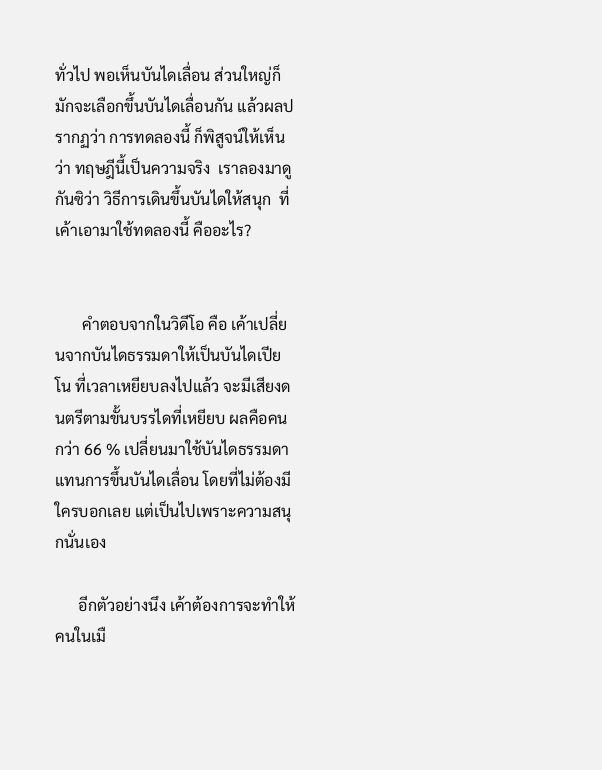ทั่วไป พอเห็นบันไดเลื่อน ส่วนใหญ่ก็มักจะเลือกขึ้นบันไดเลื่อนกัน แล้วผลปรากฏว่า การทดลองนี้ ก็พิสูจน์ให้เห็นว่า ทฤษฎีนี้เป็นความจริง  เราลองมาดูกันซิว่า วิธีการเดินขึ้นบันไดให้สนุก  ที่เค้าเอามาใช้ทดลองนี้ คืออะไร?


       คำตอบจากในวิดีโอ คือ เค้าเปลี่ยนจากบันไดธรรมดาให้เป็นบันไดเปียโน ที่เวลาเหยียบลงไปแล้ว จะมีเสียงดนตรีตามขั้นบรรไดที่เหยียบ ผลคือคนกว่า 66 % เปลี่ยนมาใช้บันไดธรรมดา แทนการขึ้นบันไดเลื่อน โดยที่ไม่ต้องมีใครบอกเลย แต่เป็นไปเพราะความสนุกนั่นเอง

      อีกตัวอย่างนึง เค้าต้องการจะทำให้คนในเมื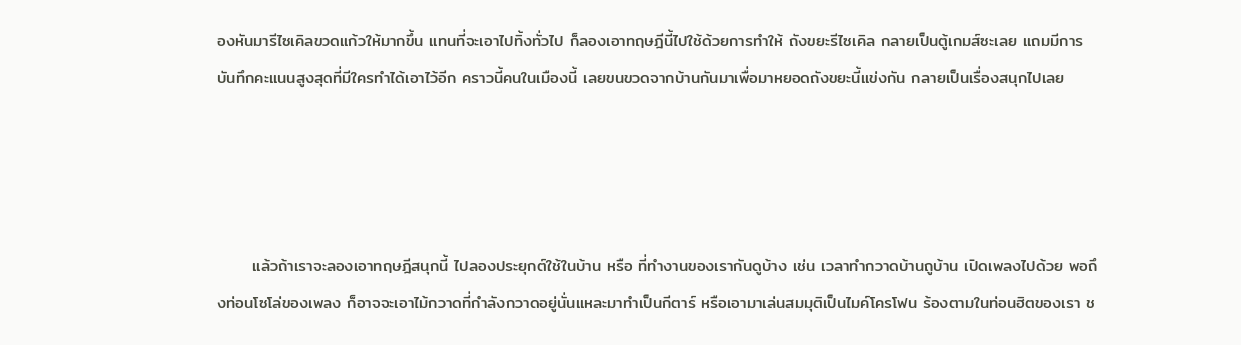องหันมารีไซเคิลขวดแก้วให้มากขึ้น แทนที่จะเอาไปทิ้งทั่วไป ก็ลองเอาทฤษฎีนี้ไปใช้ด้วยการทำให้ ถังขยะรีไซเคิล กลายเป็นตู้เกมส์ซะเลย แถมมีการบันทึกคะแนนสูงสุดที่มีใครทำได้เอาไว้อีก คราวนี้คนในเมืองนี้ เลยขนขวดจากบ้านกันมาเพื่อมาหยอดถังขยะนี้แข่งกัน กลายเป็นเรื่องสนุกไปเลย




      แล้วถ้าเราจะลองเอาทฤษฎีสนุกนี้ ไปลองประยุกต์ใช้ในบ้าน หรือ ที่ทำงานของเรากันดูบ้าง เช่น เวลาทำกวาดบ้านถูบ้าน เปิดเพลงไปด้วย พอถึงท่อนโซโล่ของเพลง ก็อาจจะเอาไม้กวาดที่กำลังกวาดอยู่นั่นแหละมาทำเป็นกีตาร์ หรือเอามาเล่นสมมุติเป็นไมค์โครโฟน ร้องตามในท่อนฮิตของเรา ช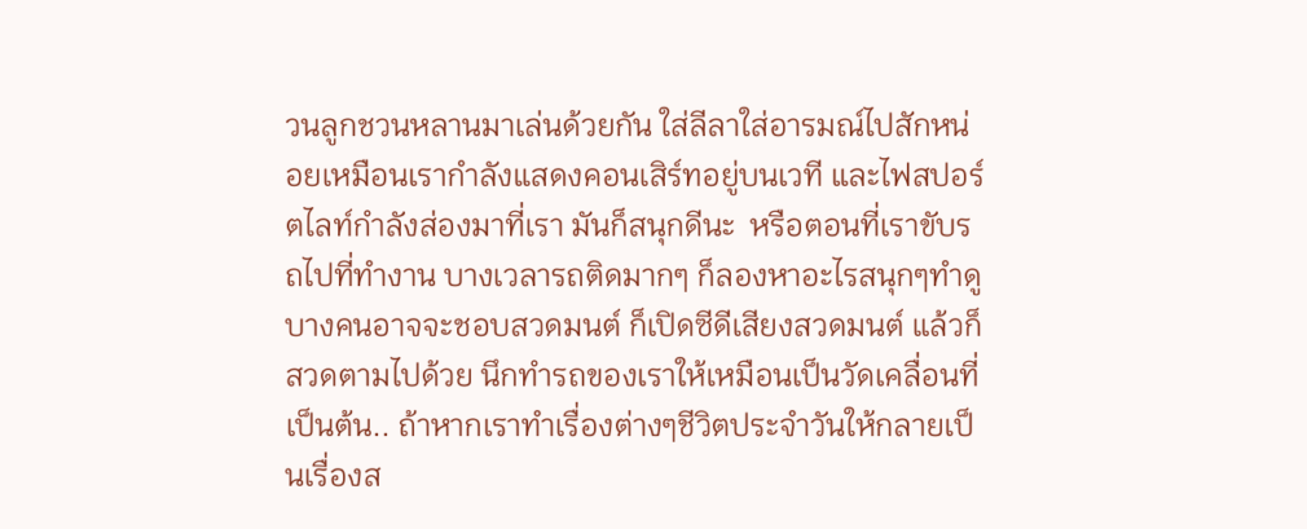วนลูกชวนหลานมาเล่นด้วยกัน ใส่ลีลาใส่อารมณ์ไปสักหน่อยเหมือนเรากำลังแสดงคอนเสิร์ทอยู่บนเวที และไฟสปอร์ตไลท์กำลังส่องมาที่เรา มันก็สนุกดีนะ  หรือตอนที่เราขับรถไปที่ทำงาน บางเวลารถติดมากๆ ก็ลองหาอะไรสนุกๆทำดู บางคนอาจจะชอบสวดมนต์ ก็เปิดซีดีเสียงสวดมนต์ แล้วก็สวดตามไปด้วย นึกทำรถของเราให้เหมือนเป็นวัดเคลื่อนที่เป็นต้น.. ถ้าหากเราทำเรื่องต่างๆชีวิตประจำวันให้กลายเป็นเรื่องส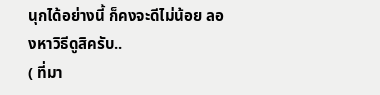นุกได้อย่างนี้ ก็คงจะดีไม่น้อย ลองหาวิธีดูสิครับ..
( ที่มา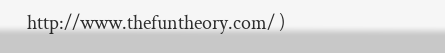http://www.thefuntheory.com/ )